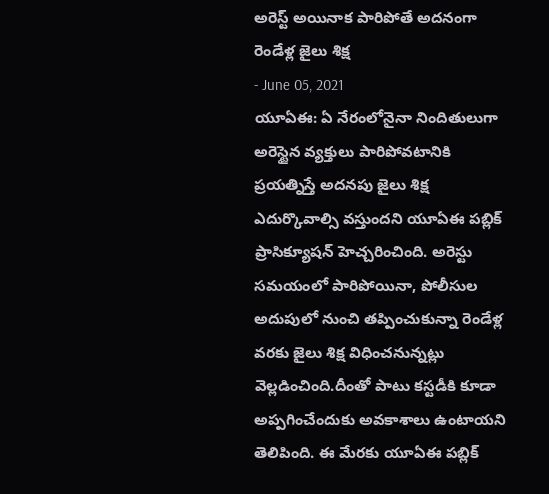అరెస్ట్ అయినాక పారిపోతే అదనంగా రెండేళ్ల జైలు శిక్ష
- June 05, 2021
యూఏఈ: ఏ నేరంలోనైనా నిందితులుగా అరెస్టైన వ్యక్తులు పారిపోవటానికి ప్రయత్నిస్తే అదనపు జైలు శిక్ష ఎదుర్కొవాల్సి వస్తుందని యూఏఈ పబ్లిక్ ప్రాసిక్యూషన్ హెచ్చరించింది. అరెస్టు సమయంలో పారిపోయినా, పోలీసుల అదుపులో నుంచి తప్పించుకున్నా రెండేళ్ల వరకు జైలు శిక్ష విధించనున్నట్లు వెల్లడించింది.దీంతో పాటు కస్టడీకి కూడా అప్పగించేందుకు అవకాశాలు ఉంటాయని తెలిపింది. ఈ మేరకు యూఏఈ పబ్లిక్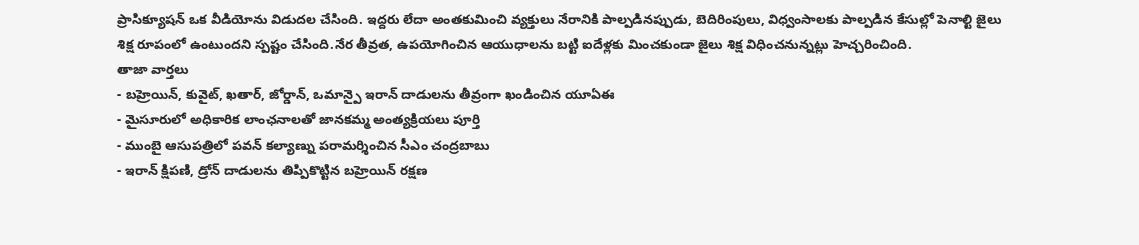ప్రాసిక్యూషన్ ఒక వీడియోను విడుదల చేసింది. ఇద్దరు లేదా అంతకుమించి వ్యక్తులు నేరానికి పాల్పడినప్పుడు, బెదిరింపులు, విధ్వంసాలకు పాల్పడిన కేసుల్లో పెనాల్టి జైలు శిక్ష రూపంలో ఉంటుందని స్పష్టం చేసింది.నేర తీవ్రత, ఉపయోగించిన ఆయుధాలను బట్టి ఐదేళ్లకు మించకుండా జైలు శిక్ష విధించనున్నట్లు హెచ్చరించింది.
తాజా వార్తలు
- బహ్రెయిన్, కువైట్, ఖతార్, జోర్డాన్, ఒమాన్పై ఇరాన్ దాడులను తీవ్రంగా ఖండించిన యూఏఈ
- మైసూరులో అధికారిక లాంఛనాలతో జానకమ్మ అంత్యక్రియలు పూర్తి
- ముంబై ఆసుపత్రిలో పవన్ కల్యాణ్ను పరామర్శించిన సీఎం చంద్రబాబు
- ఇరాన్ క్షిపణి, డ్రోన్ దాడులను తిప్పికొట్టిన బహ్రెయిన్ రక్షణ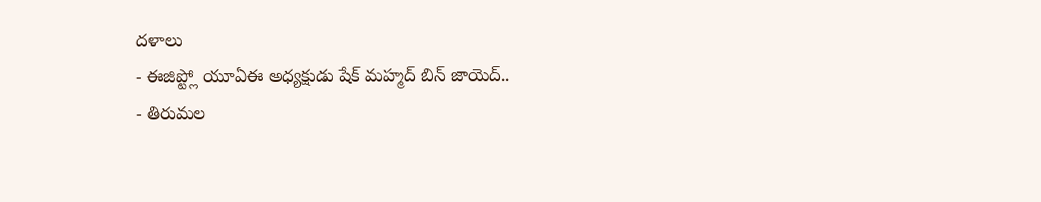దళాలు
- ఈజిప్ట్లో యూఏఈ అధ్యక్షుడు షేక్ మహ్మద్ బిన్ జాయెద్..
- తిరుమల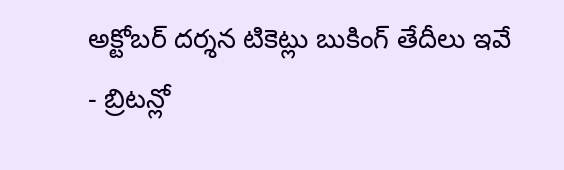అక్టోబర్ దర్శన టికెట్లు బుకింగ్ తేదీలు ఇవే
- బ్రిటన్లో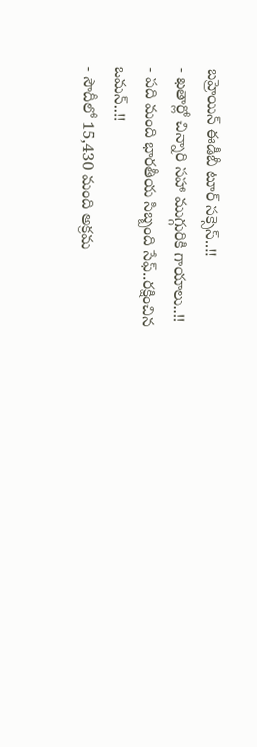బహ్రెయిన్ ఈడీబీ టూర్ సక్సెస్..!!
- ఖతార్లో చిన్నారి సహా ముగ్గురికి గాయాలు..!!
- పది మంది భారతీయ సిబ్బంది సేఫ్..రక్షించిన ఒమన్..!!
- సౌదీలో 15,430 మంది అక్రమ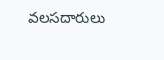వలసదారులు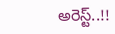అరెస్ట్..!!